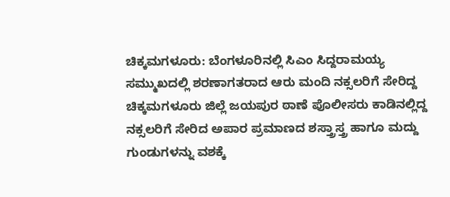ಚಿಕ್ಕಮಗಳೂರು: ಬೆಂಗಳೂರಿನಲ್ಲಿ ಸಿಎಂ ಸಿದ್ದರಾಮಯ್ಯ ಸಮ್ಮುಖದಲ್ಲಿ ಶರಣಾಗತರಾದ ಆರು ಮಂದಿ ನಕ್ಸಲರಿಗೆ ಸೇರಿದ್ದ ಚಿಕ್ಕಮಗಳೂರು ಜಿಲ್ಲೆ ಜಯಪುರ ಠಾಣೆ ಪೊಲೀಸರು ಕಾಡಿನಲ್ಲಿದ್ದ ನಕ್ಸಲರಿಗೆ ಸೇರಿದ ಅಪಾರ ಪ್ರಮಾಣದ ಶಸ್ತ್ರಾಸ್ತ್ರ ಹಾಗೂ ಮದ್ದು ಗುಂಡುಗಳನ್ನು ವಶಕ್ಕೆ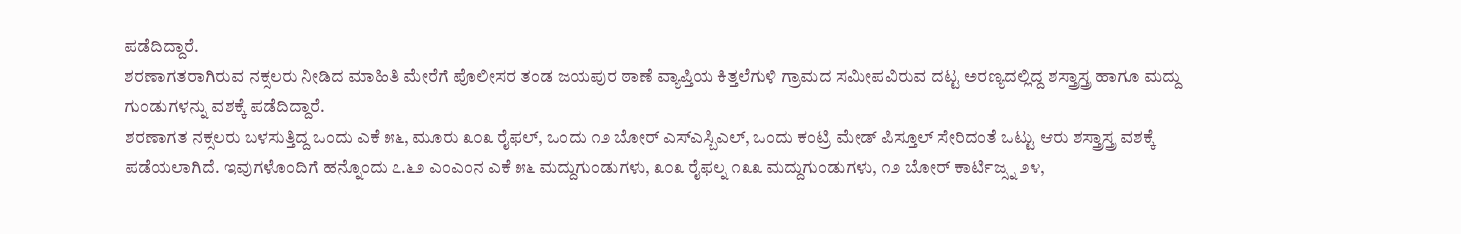ಪಡೆದಿದ್ದಾರೆ.
ಶರಣಾಗತರಾಗಿರುವ ನಕ್ಸಲರು ನೀಡಿದ ಮಾಹಿತಿ ಮೇರೆಗೆ ಪೊಲೀಸರ ತಂಡ ಜಯಪುರ ಠಾಣೆ ವ್ಯಾಪ್ತಿಯ ಕಿತ್ತಲೆಗುಳಿ ಗ್ರಾಮದ ಸಮೀಪವಿರುವ ದಟ್ಟ ಅರಣ್ಯದಲ್ಲಿದ್ದ ಶಸ್ತ್ರಾಸ್ತ್ರ ಹಾಗೂ ಮದ್ದು ಗುಂಡುಗಳನ್ನು ವಶಕ್ಕೆ ಪಡೆದಿದ್ದಾರೆ.
ಶರಣಾಗತ ನಕ್ಸಲರು ಬಳಸುತ್ತಿದ್ದ ಒಂದು ಎಕೆ ೫೬, ಮೂರು ೩೦೩ ರೈಫಲ್, ಒಂದು ೧೨ ಬೋರ್ ಎಸ್ಎಸ್ಬಿಎಲ್, ಒಂದು ಕಂಟ್ರಿ ಮೇಡ್ ಪಿಸ್ತೂಲ್ ಸೇರಿದಂತೆ ಒಟ್ಟು ಆರು ಶಸ್ತ್ರಾಸ್ತ್ರ ವಶಕ್ಕೆ ಪಡೆಯಲಾಗಿದೆ. ಇವುಗಳೊಂದಿಗೆ ಹನ್ನೊಂದು ೭.೬೨ ಎಂಎಂನ ಎಕೆ ೫೬ ಮದ್ದುಗುಂಡುಗಳು, ೩೦೩ ರೈಫಲ್ನ ೧೩೩ ಮದ್ದುಗುಂಡುಗಳು, ೧೨ ಬೋರ್ ಕಾರ್ಟಿಜ್ಸ್ನ ೨೪,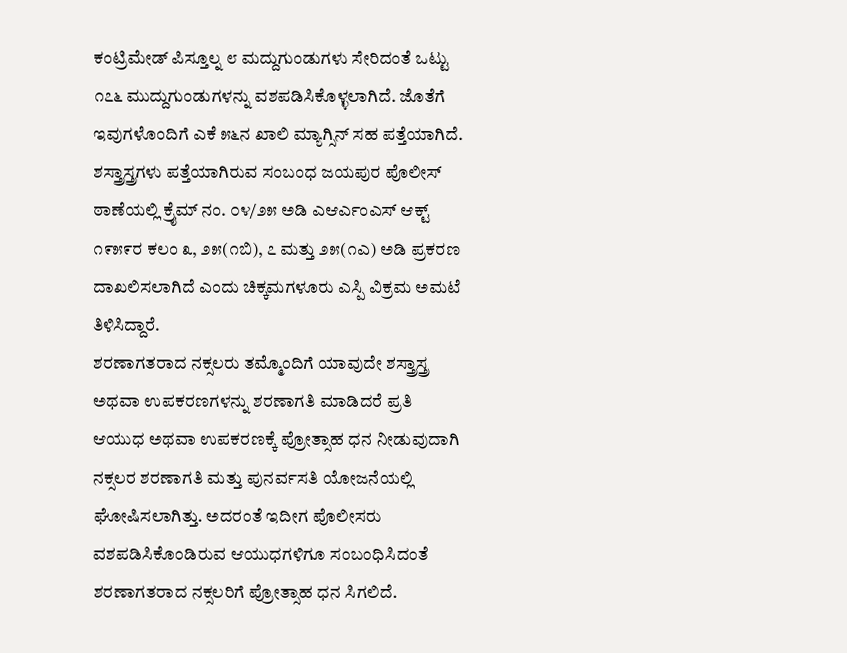ಕಂಟ್ರಿಮೇಡ್ ಪಿಸ್ತೂಲ್ನ ೮ ಮದ್ದುಗುಂಡುಗಳು ಸೇರಿದಂತೆ ಒಟ್ಟು ೧೭೬ ಮುದ್ದುಗುಂಡುಗಳನ್ನು ವಶಪಡಿಸಿಕೊಳ್ಳಲಾಗಿದೆ. ಜೊತೆಗೆ ಇವುಗಳೊಂದಿಗೆ ಎಕೆ ೫೬ನ ಖಾಲಿ ಮ್ಯಾಗ್ಸಿನ್ ಸಹ ಪತ್ತೆಯಾಗಿದೆ.
ಶಸ್ತ್ರಾಸ್ತ್ರಗಳು ಪತ್ತೆಯಾಗಿರುವ ಸಂಬಂಧ ಜಯಪುರ ಪೊಲೀಸ್ ಠಾಣೆಯಲ್ಲಿ ಕ್ರೈಮ್ ನಂ. ೦೪/೨೫ ಅಡಿ ಎಆರ್ಎಂಎಸ್ ಆಕ್ಟ್ ೧೯೫೯ರ ಕಲಂ ೩, ೨೫(೧ಬಿ), ೭ ಮತ್ತು ೨೫(೧ಎ) ಅಡಿ ಪ್ರಕರಣ ದಾಖಲಿಸಲಾಗಿದೆ ಎಂದು ಚಿಕ್ಕಮಗಳೂರು ಎಸ್ಪಿ ವಿಕ್ರಮ ಅಮಟೆ ತಿಳಿಸಿದ್ದಾರೆ.
ಶರಣಾಗತರಾದ ನಕ್ಸಲರು ತಮ್ಮೊಂದಿಗೆ ಯಾವುದೇ ಶಸ್ತ್ರಾಸ್ತ್ರ ಅಥವಾ ಉಪಕರಣಗಳನ್ನು ಶರಣಾಗತಿ ಮಾಡಿದರೆ ಪ್ರತಿ ಆಯುಧ ಅಥವಾ ಉಪಕರಣಕ್ಕೆ ಪ್ರೋತ್ಸಾಹ ಧನ ನೀಡುವುದಾಗಿ ನಕ್ಸಲರ ಶರಣಾಗತಿ ಮತ್ತು ಪುನರ್ವಸತಿ ಯೋಜನೆಯಲ್ಲಿ ಘೋಷಿಸಲಾಗಿತ್ತು. ಅದರಂತೆ ಇದೀಗ ಪೊಲೀಸರು ವಶಪಡಿಸಿಕೊಂಡಿರುವ ಆಯುಧಗಳಿಗೂ ಸಂಬಂಧಿಸಿದಂತೆ ಶರಣಾಗತರಾದ ನಕ್ಸಲರಿಗೆ ಪ್ರೋತ್ಸಾಹ ಧನ ಸಿಗಲಿದೆ.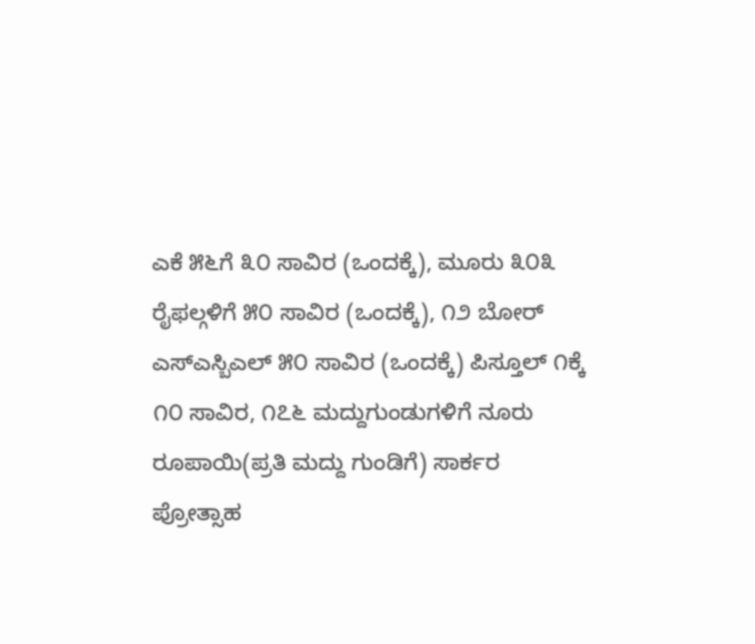ಎಕೆ ೫೬ಗೆ ೩೦ ಸಾವಿರ (ಒಂದಕ್ಕೆ), ಮೂರು ೩೦೩ ರೈಫಲ್ಗಳಿಗೆ ೫೦ ಸಾವಿರ (ಒಂದಕ್ಕೆ), ೧೨ ಬೋರ್ ಎಸ್ಎಸ್ಬಿಎಲ್ ೫೦ ಸಾವಿರ (ಒಂದಕ್ಕೆ) ಪಿಸ್ತೂಲ್ ೧ಕ್ಕೆ ೧೦ ಸಾವಿರ, ೧೭೬ ಮದ್ದುಗುಂಡುಗಳಿಗೆ ನೂರು ರೂಪಾಯಿ(ಪ್ರತಿ ಮದ್ದು ಗುಂಡಿಗೆ) ಸಾರ್ಕರ ಪ್ರೋತ್ಸಾಹ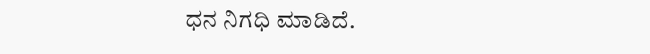ಧನ ನಿಗಧಿ ಮಾಡಿದೆ.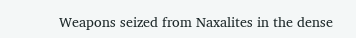Weapons seized from Naxalites in the dense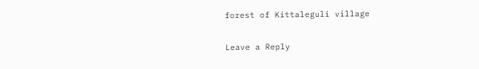forest of Kittaleguli village

Leave a Reply